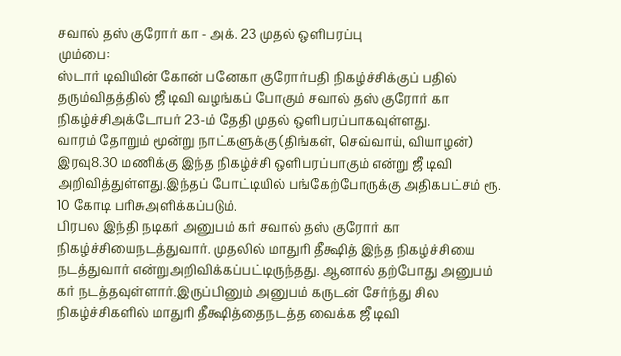சவால் தஸ் குரோர் கா - அக். 23 முதல் ஒளிபரப்பு
மும்பை:
ஸ்டார் டிவியின் கோன் பனேகா குரோர்பதி நிகழ்ச்சிக்குப் பதில் தரும்விதத்தில் ஜீ டிவி வழங்கப் போகும் சவால் தஸ் குரோர் கா நிகழ்ச்சிஅக்டோபர் 23-ம் தேதி முதல் ஒளிபரப்பாகவுள்ளது.
வாரம் தோறும் மூன்று நாட்களுக்கு (திங்கள், செவ்வாய், வியாழன்) இரவு8.30 மணிக்கு இந்த நிகழ்ச்சி ஒளிபரப்பாகும் என்று ஜீ டிவி அறிவித்துள்ளது.இந்தப் போட்டியில் பங்கேற்போருக்கு அதிகபட்சம் ரூ. 10 கோடி பரிசுஅளிக்கப்படும்.
பிரபல இந்தி நடிகர் அனுபம் கர் சவால் தஸ் குரோர் கா நிகழ்ச்சியைநடத்துவார். முதலில் மாதுரி தீக்ஷித் இந்த நிகழ்ச்சியை நடத்துவார் என்றுஅறிவிக்கப்பட்டிருந்தது. ஆனால் தற்போது அனுபம் கர் நடத்தவுள்ளார்.இருப்பினும் அனுபம் கருடன் சேர்ந்து சில நிகழ்ச்சிகளில் மாதுரி தீக்ஷித்தைநடத்த வைக்க ஜீ டிவி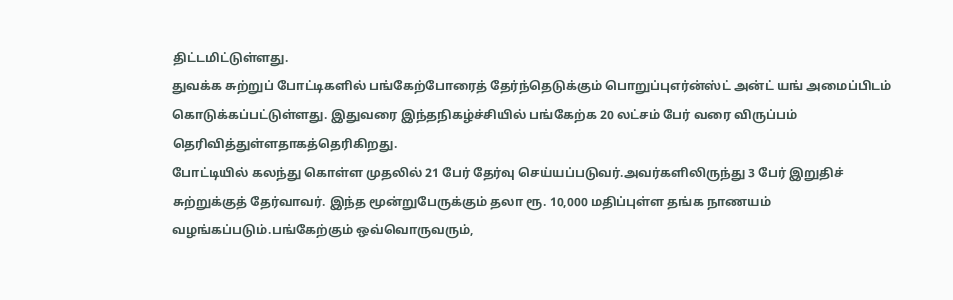திட்டமிட்டுள்ளது.
துவக்க சுற்றுப் போட்டிகளில் பங்கேற்போரைத் தேர்ந்தெடுக்கும் பொறுப்புஎர்ன்ஸ்ட் அன்ட் யங் அமைப்பிடம் கொடுக்கப்பட்டுள்ளது. இதுவரை இந்தநிகழ்ச்சியில் பங்கேற்க 20 லட்சம் பேர் வரை விருப்பம் தெரிவித்துள்ளதாகத்தெரிகிறது.
போட்டியில் கலந்து கொள்ள முதலில் 21 பேர் தேர்வு செய்யப்படுவர்.அவர்களிலிருந்து 3 பேர் இறுதிச் சுற்றுக்குத் தேர்வாவர். இந்த மூன்றுபேருக்கும் தலா ரூ. 10,000 மதிப்புள்ள தங்க நாணயம் வழங்கப்படும்.பங்கேற்கும் ஒவ்வொருவரும்,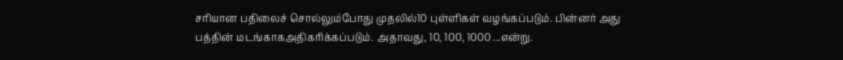சரியான பதிலைச் சொல்லும்போது முதலில்10 புள்ளிகள் வழங்கப்படும். பின்னர் அது பத்தின் மடங்காகஅதிகரிக்கப்படும். அதாவது, 10, 100, 1000 ...என்று.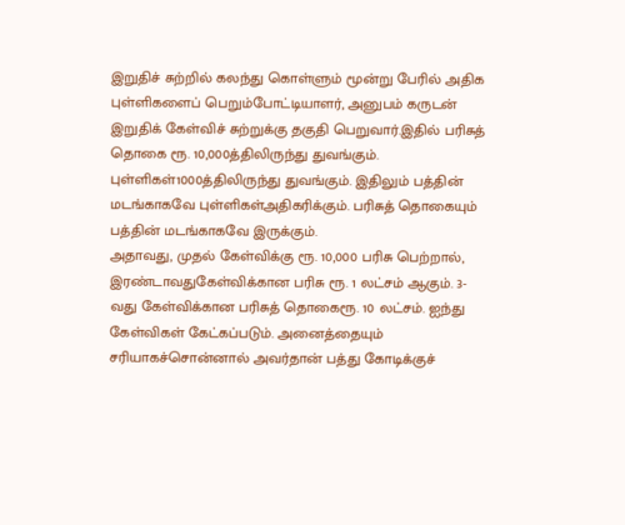இறுதிச் சுற்றில் கலந்து கொள்ளும் மூன்று பேரில் அதிக புள்ளிகளைப் பெறும்போட்டியாளர், அனுபம் கருடன் இறுதிக் கேள்விச் சுற்றுக்கு தகுதி பெறுவார்.இதில் பரிசுத் தொகை ரூ. 10,000த்திலிருந்து துவங்கும். புள்ளிகள்1000த்திலிருந்து துவங்கும். இதிலும் பத்தின் மடங்காகவே புள்ளிகள்அதிகரிக்கும். பரிசுத் தொகையும் பத்தின் மடங்காகவே இருக்கும்.
அதாவது, முதல் கேள்விக்கு ரூ. 10,000 பரிசு பெற்றால், இரண்டாவதுகேள்விக்கான பரிசு ரூ. 1 லட்சம் ஆகும். 3-வது கேள்விக்கான பரிசுத் தொகைரூ. 10 லட்சம். ஐந்து கேள்விகள் கேட்கப்படும். அனைத்தையும் சரியாகச்சொன்னால் அவர்தான் பத்து கோடிக்குச்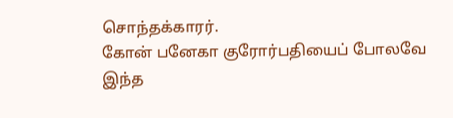சொந்தக்காரர்.
கோன் பனேகா குரோர்பதியைப் போலவே இந்த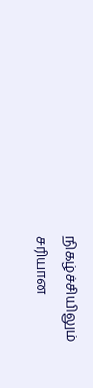நிகழ்ச்சியிலும்
சரியான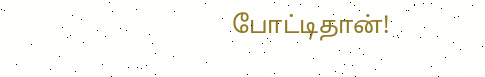போட்டிதான்!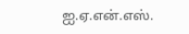ஐ.ஏ.என்.எஸ்.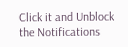Click it and Unblock the Notifications